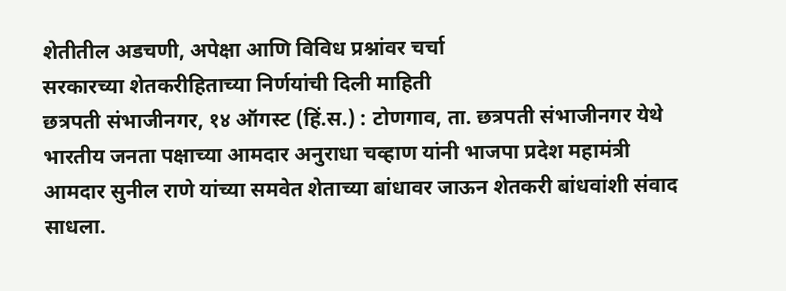शेतीतील अडचणी, अपेक्षा आणि विविध प्रश्नांवर चर्चा
सरकारच्या शेतकरीहिताच्या निर्णयांची दिली माहिती
छत्रपती संभाजीनगर, १४ ऑगस्ट (हिं.स.) : टोणगाव, ता. छत्रपती संभाजीनगर येथे भारतीय जनता पक्षाच्या आमदार अनुराधा चव्हाण यांनी भाजपा प्रदेश महामंत्री आमदार सुनील राणे यांच्या समवेत शेताच्या बांधावर जाऊन शेतकरी बांधवांशी संवाद साधला.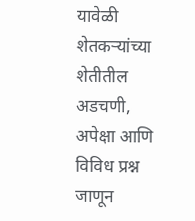यावेळी शेतकऱ्यांच्या शेतीतील अडचणी, अपेक्षा आणि विविध प्रश्न जाणून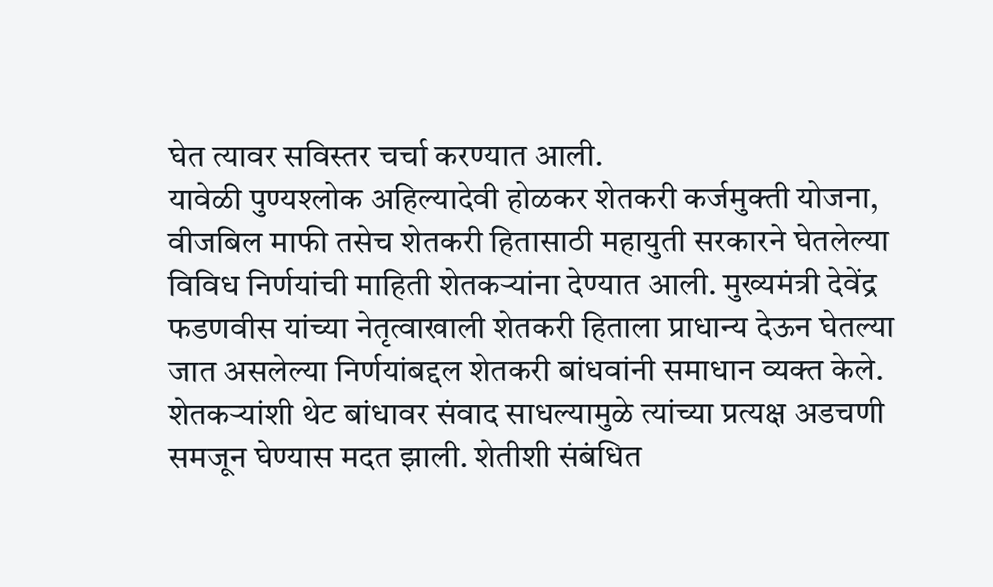घेत त्यावर सविस्तर चर्चा करण्यात आली.
यावेळी पुण्यश्लोक अहिल्यादेवी होळकर शेतकरी कर्जमुक्ती योजना, वीजबिल माफी तसेच शेतकरी हितासाठी महायुती सरकारने घेतलेल्या विविध निर्णयांची माहिती शेतकऱ्यांना देण्यात आली. मुख्यमंत्री देवेंद्र फडणवीस यांच्या नेतृत्वाखाली शेतकरी हिताला प्राधान्य देऊन घेतल्या जात असलेल्या निर्णयांबद्दल शेतकरी बांधवांनी समाधान व्यक्त केले.
शेतकऱ्यांशी थेट बांधावर संवाद साधल्यामुळे त्यांच्या प्रत्यक्ष अडचणी समजून घेण्यास मदत झाली. शेतीशी संबंधित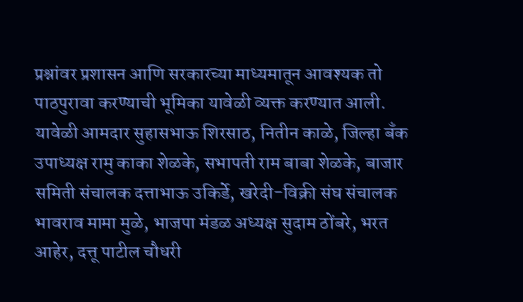प्रश्नांवर प्रशासन आणि सरकारच्या माध्यमातून आवश्यक तो पाठपुरावा करण्याची भूमिका यावेळी व्यक्त करण्यात आली.
यावेळी आमदार सुहासभाऊ शिरसाठ, नितीन काळे, जिल्हा बँक उपाध्यक्ष रामु काका शेळके, सभापती राम बाबा शेळके, बाजार समिती संचालक दत्ताभाऊ उकिर्डे, खरेदी-विक्री संघ संचालक भावराव मामा मुळे, भाजपा मंडळ अध्यक्ष सुदाम ठोंबरे, भरत आहेर, दत्तू पाटील चौधरी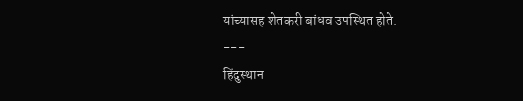यांच्यासह शेतकरी बांधव उपस्थित होते.
---
हिंदुस्थान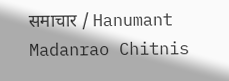समाचार / Hanumant Madanrao Chitnis